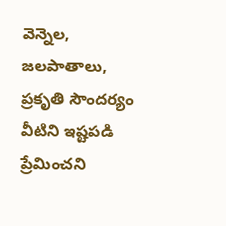వెన్నెల, జలపాతాలు, ప్రకృతి సౌందర్యం వీటిని ఇష్టపడి ప్రేమించని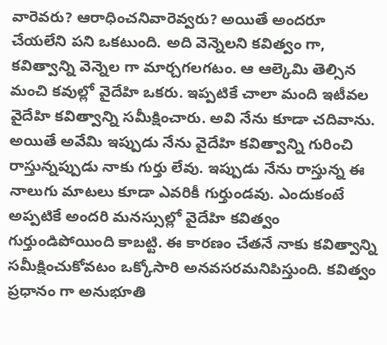వారెవరు? ఆరాధించనివారెవ్వరు? అయితే అందరూ చేయలేని పని ఒకటుంది. అది వెన్నెలని కవిత్వం గా, కవిత్వాన్ని వెన్నెల గా మార్చగలగటం. ఆ ఆల్కెమి తెల్సిన మంచి కవుల్లో వైదేహి ఒకరు. ఇప్పటికే చాలా మంది ఇటీవల వైదేహి కవిత్వాన్ని సమీక్షించారు. అవి నేను కూడా చదివాను. అయితే అవేమి ఇప్పుడు నేను వైదేహి కవిత్వాన్ని గురించి రాస్తున్నప్పుడు నాకు గుర్తు లేవు. ఇప్పుడు నేను రాస్తున్న ఈ నాలుగు మాటలు కూడా ఎవరికీ గుర్తుండవు. ఎందుకంటే అప్పటికే అందరి మనస్సుల్లో వైదేహి కవిత్వం గుర్తుండిపోయింది కాబట్టి. ఈ కారణం చేతనే నాకు కవిత్వాన్ని సమీక్షించుకోవటం ఒక్కోసారి అనవసరమనిపిస్తుంది. కవిత్వం ప్రధానం గా అనుభూతి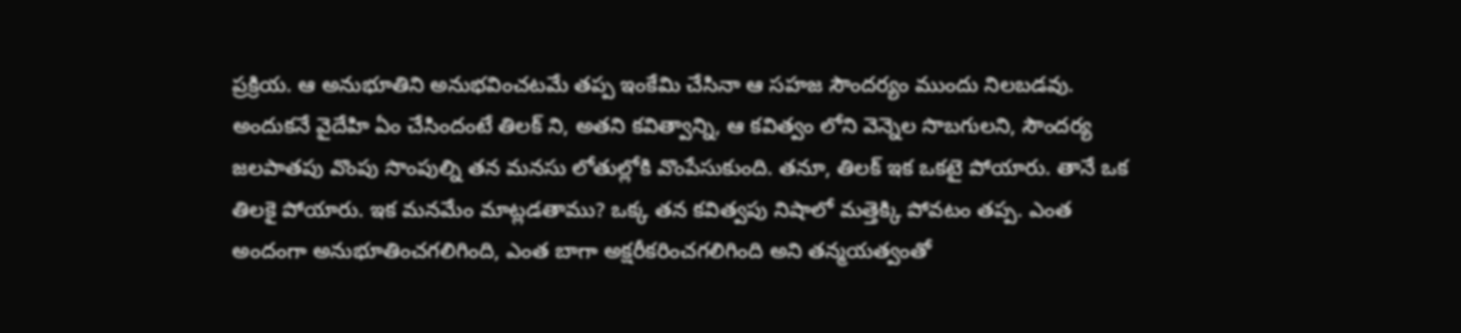ప్రక్రియ. ఆ అనుభూతిని అనుభవించటమే తప్ప ఇంకేమి చేసినా ఆ సహజ సౌందర్యం ముందు నిలబడవు.
అందుకనే వైదేహి ఏం చేసిందంటే తిలక్ ని, అతని కవిత్వాన్ని, ఆ కవిత్వం లోని వెన్నెల సొబగులని, సౌందర్య జలపాతపు వొంపు సొంపుల్ని తన మనసు లోతుల్లోకి వొంపేసుకుంది. తనూ, తిలక్ ఇక ఒకటై పోయారు. తానే ఒక తిలకై పోయారు. ఇక మనమేం మాట్లడతాము? ఒక్క తన కవిత్వపు నిషాలో మత్తెక్కి పోవటం తప్ప. ఎంత అందంగా అనుభూతించగలిగింది, ఎంత బాగా అక్షరీకరించగలిగింది అని తన్మయత్వంతో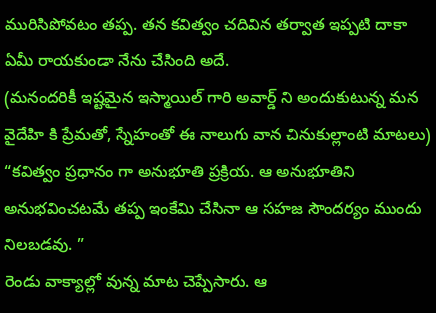మురిసిపోవటం తప్ప. తన కవిత్వం చదివిన తర్వాత ఇప్పటి దాకా ఏమీ రాయకుండా నేను చేసింది అదే.
(మనందరికీ ఇష్టమైన ఇస్మాయిల్ గారి అవార్డ్ ని అందుకుటున్న మన వైదేహి కి ప్రేమతో, స్నేహంతో ఈ నాలుగు వాన చినుకుల్లాంటి మాటలు)
“కవిత్వం ప్రధానం గా అనుభూతి ప్రక్రియ. ఆ అనుభూతిని అనుభవించటమే తప్ప ఇంకేమి చేసినా ఆ సహజ సౌందర్యం ముందు నిలబడవు. ”
రెండు వాక్యాల్లో వున్న మాట చెప్పేసారు. ఆ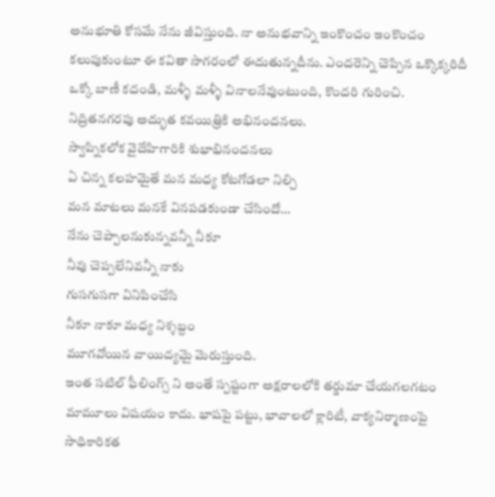అనుభూతి కోసమే నేను జీవిస్తుంది. నా అనుభవాన్ని ఇంకొంచం ఇంకొంచం కలుపుకుంటూ ఈ కవితా సాగరంలో ఈదుతున్నదీను. ఎందరెన్ని చెప్పిన ఒక్కొక్కరిదీ ఒక్కో బాణీ కదండి, మళ్ళీ మళ్ళీ వినాలనేవుంటుంది, కొందరి గురించి.
నిద్రితనగరపు అద్భుత కవయిత్రికి అభినందనలు.
స్వాప్నికలోక వైదేహిగారికి శుభాభినందనలు
ఏ చిన్న కలహమైతే మన మధ్య కోటగోడలా నిల్చి
మన మాటలు మనకే వినపడకుండా చేసిందో…
నేను చెప్పాలనుకున్నవన్నీ నీకూ
నీవు చెప్పలేనివన్నీ నాకు
గుసగుసగా వినిపించేసి
నీకూ నాకూ మధ్య నిశ్శబ్దం
మూగవోయిన వాయిద్యమై మెరుస్తుంది.
ఇంత సటిల్ ఫీలింగ్స్ ని అంతే స్పష్టంగా అక్షరాలలోకి తర్జుమా చేయగలగటం మామూలు విషయం కాదు. భాషపై పట్టు, భావాలలో క్లారిటీ, వాక్యనిర్మాణంపై సాధికారికత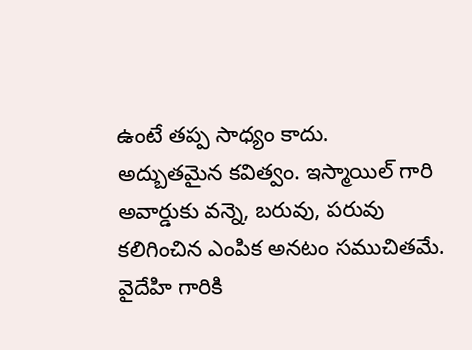ఉంటే తప్ప సాధ్యం కాదు.
అద్బుతమైన కవిత్వం. ఇస్మాయిల్ గారి అవార్డుకు వన్నె, బరువు, పరువు కలిగించిన ఎంపిక అనటం సముచితమే.
వైదేహి గారికి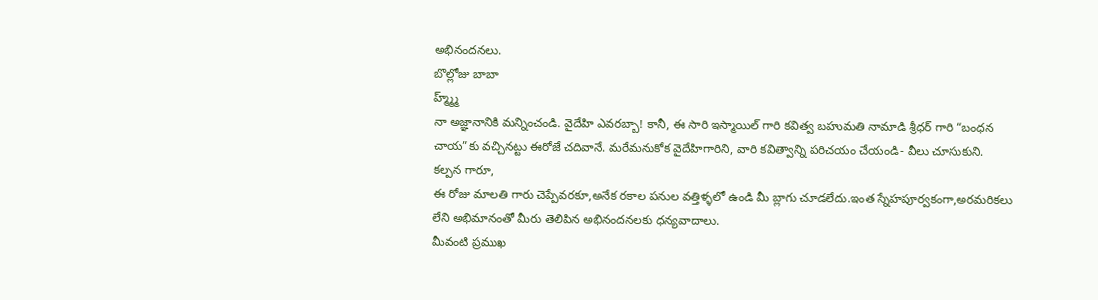అభినందనలు.
బొల్లోజు బాబా
హ్మ్మ్మ్
నా అజ్ఞానానికి మన్నించండి. వైదేహి ఎవరబ్బా! కానీ, ఈ సారి ఇస్మాయిల్ గారి కవిత్వ బహుమతి నామాడి శ్రీధర్ గారి “బంధన చాయ”కు వచ్చినట్టు ఈరోజే చదివానే. మరేమనుకోక వైదేహిగారిని, వారి కవిత్వాన్ని పరిచయం చేయండి- వీలు చూసుకుని.
కల్పన గారూ,
ఈ రోజు మాలతి గారు చెప్పేవరకూ,అనేక రకాల పనుల వత్తిళ్ళలో ఉండి మీ బ్లాగు చూడలేదు.ఇంత స్నేహపూర్వకంగా,అరమరికలు లేని అభిమానంతో మీరు తెలిపిన అభినందనలకు ధన్యవాదాలు.
మీవంటి ప్రముఖ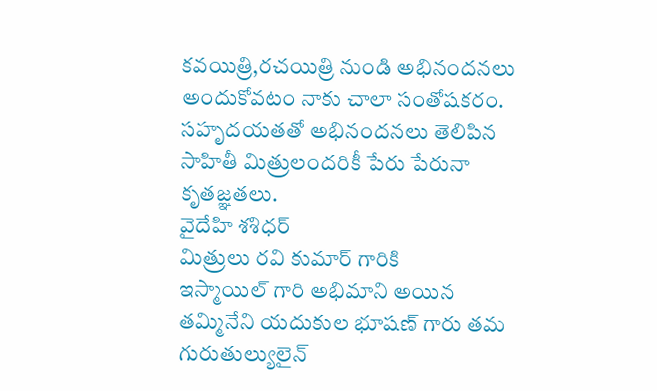కవయిత్రి,రచయిత్రి నుండి అభినందనలు అందుకోవటం నాకు చాలా సంతోషకరం.
సహృదయతతో అభినందనలు తెలిపిన సాహితీ మిత్రులందరికీ పేరు పేరునా కృతజ్ఞతలు.
వైదేహి శశిధర్
మిత్రులు రవి కుమార్ గారికి
ఇస్మాయిల్ గారి అభిమాని అయిన తమ్మినేని యదుకుల భూషణ్ గారు తమ గురుతుల్యులైన్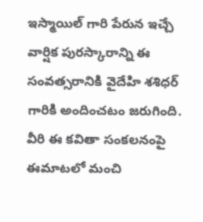ఇస్మాయిల్ గారి పేరున ఇచ్చే వార్షిక పురస్కారాన్ని ఈ సంవత్సరానికి వైదేహి శశిధర్ గారికి అందించటం జరుగింది. వీరి ఈ కవితా సంకలనంపై ఈమాటలో మంచి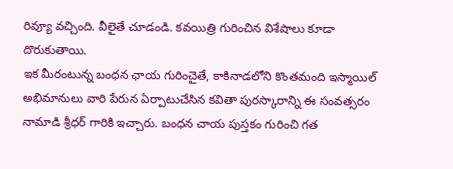రివ్యూ వచ్చింది. వీలైతే చూడండి. కవయిత్రి గురించిన విశేషాలు కూడా దొరుకుతాయి.
ఇక మీరంటున్న బంధన ఛాయ గురించైతే, కాకినాడలోని కొంతమంది ఇస్మాయిల్ అభిమానులు వారి పేరున ఏర్పాటుచేసిన కవితా పురస్కారాన్ని ఈ సంవత్సరం నామాడి శ్రీధర్ గారికి ఇచ్చారు. బంధన చాయ పుస్తకం గురించి గత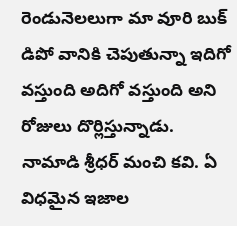రెండునెలలుగా మా వూరి బుక్ డిపో వానికి చెపుతున్నా ఇదిగో వస్తుంది అదిగో వస్తుంది అని రోజులు దొర్లిస్తున్నాడు.
నామాడి శ్రీధర్ మంచి కవి. ఏ విధమైన ఇజాల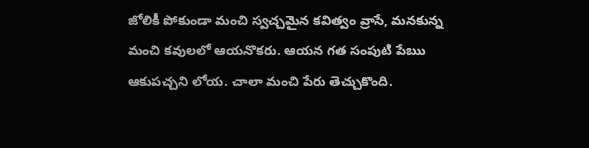జోలికీ పోకుండా మంచి స్వచ్చమైన కవిత్వం వ్రాసే, మనకున్న మంచి కవులలో ఆయనొకరు. ఆయన గత సంపుటి పేఋ ఆకుపచ్చని లోయ. చాలా మంచి పేరు తెచ్చుకొంది.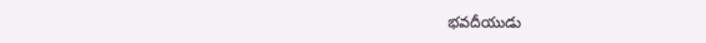భవదీయుడు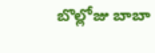బొల్లోజు బాబా